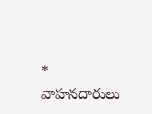* వాహనదారులు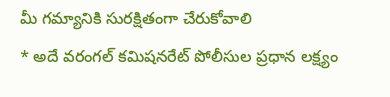మీ గమ్యానికి సురక్షితంగా చేరుకోవాలి
* అదే వరంగల్ కమిషనరేట్ పోలీసుల ప్రధాన లక్ష్యం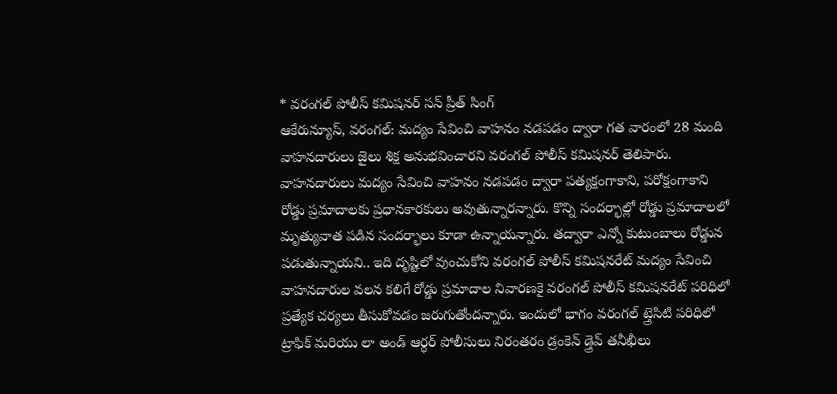* వరంగల్ పోలీస్ కమిషనర్ సన్ ప్రీత్ సింగ్
ఆకేరున్యూస్, వరంగల్: మద్యం సేవించి వాహనం నడపడం ద్వారా గత వారంలో 28 మంది వాహనదారులు జైలు శిక్ష అనుభవించారని వరంగల్ పోలీస్ కమిషనర్ తెలిపారు. వాహనదారులు మద్యం సేవించి వాహనం నడపడం ద్వారా పత్యక్షంగాకాని, పరోక్షంగాకాని రోడ్డు ప్రమాదాలకు ప్రధానకారకులు అవుతున్నారన్నారు. కొన్ని సందర్భాల్లో రోడ్డు ప్రమాదాలలో మృత్యువాత పడిన సందర్భాలు కూడా ఉన్నాయన్నారు. తద్వారా ఎన్నో కుటుంబాలు రోడ్డున పడుతున్నాయని.. ఇది దృష్టిలో వుంచుకోని వరంగల్ పోలీస్ కమిషనరేట్ మద్యం సేవించి వాహనదారుల వలన కలిగే రోడ్డు ప్రమాదాల నివారణకై వరంగల్ పోలీస్ కమిషనరేట్ పరిధిలో ప్రత్యేక చర్యలు తీసుకోవడం జరుగుతోందన్నారు. ఇందులో భాగం వరంగల్ ట్త్రెసిటి పరిధిలో ట్రాఫిక్ మరియు లా అండ్ ఆర్ధర్ పోలీసులు నిరంతరం డ్రంకెన్ డ్త్రెవ్ తనీఖీలు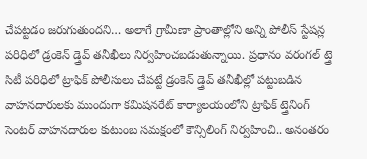చేపట్టడం జరుగుతుందని… అలాగే గ్రామీణా ప్రాంతాల్లోని అన్ని పోలీస్ స్టేషన్ల పరిధిలో డ్రంకెన్ డ్త్రెవ్ తనీఖీలు నిర్వహించబడుతున్నాయి. ప్రధానం వరంగల్ ట్త్రె సిటీ పరిధిలో ట్రాఫిక్ పోలీసులు చేపట్టే డ్రంకెన్ డ్త్రెవ్ తనీఖీల్లో పట్టుబడిన వాహనదారులకు ముందుగా కమిషనరేట్ కార్యాలయంలోని ట్రాఫిక్ ట్త్రెనింగ్ సెంటర్ వాహనదారుల కుటుంబ సమక్షంలో కౌన్సిలింగ్ నిర్వహించి.. అనంతరం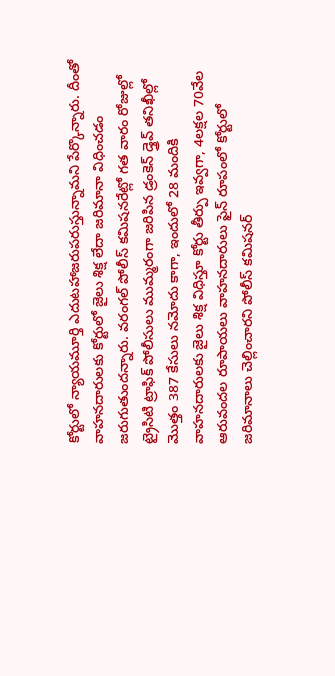కోర్టులో న్యాయమూర్తి ఎదుటహాజరుపరుస్తున్నామని పేర్కొన్నారు. దీంతో వాహనదారులకు కోర్టులో జైలు శిక్ష లేదా జరిమానా విధించడం జరుగుతుందన్నారు. వరంగల్ పోలీస్ కమిషనరేట్లో గత వారం రోజుల్లో ట్రైసిటి ట్రాఫిక్ పోలీసులు ముమ్మరంగా జరిపిన డ్రంకెన్ డ్త్రెవ్ తనిఖీల్లో మొత్తం 387 కేసులు నమోదు కాగా, ఇందులో 28 మందికి వాహనదారులకు జైలు శిక్ష విధిస్తూ కోర్టు తీర్పు ఇవ్వగా, 4లక్షల 70వేల ఆరువందల రూపాయలు వాహనదారులు ఫైన్ రూపంలో కోర్టులో జరిమానాలు చెల్లించారని పోలీస్ కమిషనర్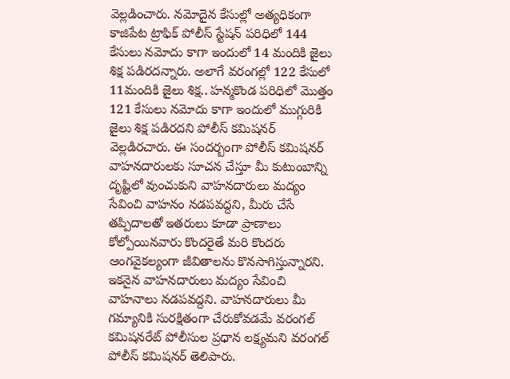వెల్లడించారు. నమోదైన కేసుల్లో అత్యధికంగా కాజిపేట ట్రాఫిక్ పోలీస్ స్టేషన్ పరిధిలో 144 కేసులు నమోదు కాగా ఇందులో 14 మందికి జైలు శిక్ష పడిరదన్నారు. అలాగే వరంగల్లో 122 కేసులో 11మందికి జైలు శిక్ష.. హన్మకొండ పరిధిలో మొత్తం 121 కేసులు నమోదు కాగా ఇందులో ముగ్గురికి జైలు శిక్ష పడిరదని పోలీస్ కమిషనర్ వెల్లడిరచారు. ఈ సందర్బంగా పోలీస్ కమిషనర్ వాహనదారులకు సూచన చేస్తూ మీ కుటుంబాన్ని దృష్టిలో వుంచుకుని వాహనదారులు మద్యం సేవించి వాహనం నడపవద్దని, మీరు చేసే తప్పిదాలతో ఇతరులు కూడా ప్రాణాలు కోల్పోయినవారు కొందరైతే మరి కొందరు ఆంగవైకల్యంగా జీవితాలను కొనసాగిస్తున్నారని. ఇకనైన వాహనదారులు మద్యం సేవించి వాహనాలు నడపవద్దని. వాహనదారులు మీ గమ్యానికి సురక్షితంగా చేరుకోవడమే వరంగల్ కమిషనరేట్ పోలీసుల ప్రధాన లక్ష్యమని వరంగల్ పోలీస్ కమిషనర్ తెలిపారు.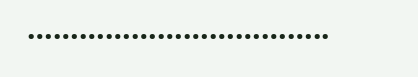……………………………..